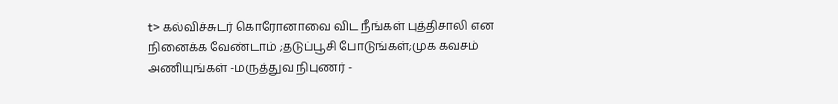t> கல்விச்சுடர் கொரோனாவை விட நீங்கள் புத்திசாலி என நினைக்க வேண்டாம் ;தடுப்பூசி போடுங்கள்;முக கவசம் அணியுங்கள் -மருத்துவ நிபுணர் -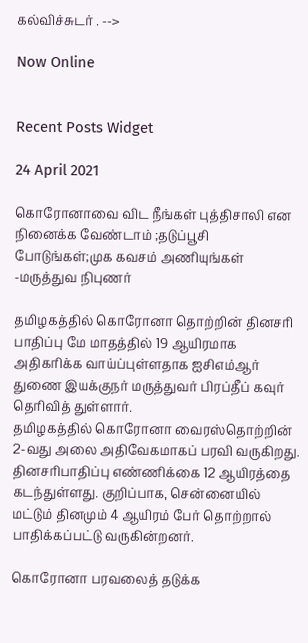கல்விச்சுடர் . -->

Now Online


Recent Posts Widget

24 April 2021

கொரோனாவை விட நீங்கள் புத்திசாலி என நினைக்க வேண்டாம் ;தடுப்பூசி போடுங்கள்;முக கவசம் அணியுங்கள் -மருத்துவ நிபுணர்

தமிழகத்தில் கொரோனா தொற்றின் தினசரி பாதிப்பு மே மாதத்தில் 19 ஆயிரமாக அதிகரிக்க வாய்ப்புள்ளதாக ஐசிஎம்ஆர் துணை இயக்குநர் மருத்துவர் பிரப்தீப் கவுர் தெரிவித் துள்ளார்.
தமிழகத்தில் கொரோனா வைரஸ்தொற்றின் 2-வது அலை அதிவேகமாகப் பரவி வருகிறது. தினசரிபாதிப்பு எண்ணிக்கை 12 ஆயிரத்தை கடந்துள்ளது. குறிப்பாக, சென்னையில் மட்டும் தினமும் 4 ஆயிரம் பேர் தொற்றால் பாதிக்கப்பட்டு வருகின்றனர்.

கொரோனா பரவலைத் தடுக்க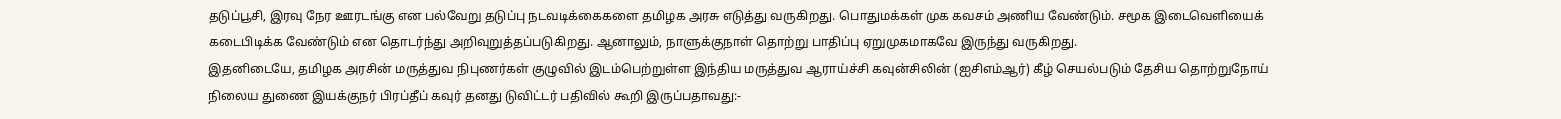தடுப்பூசி, இரவு நேர ஊரடங்கு என பல்வேறு தடுப்பு நடவடிக்கைகளை தமிழக அரசு எடுத்து வருகிறது. பொதுமக்கள் முக கவசம் அணிய வேண்டும். சமூக இடைவெளியைக் கடைபிடிக்க வேண்டும் என தொடர்ந்து அறிவுறுத்தப்படுகிறது. ஆனாலும், நாளுக்குநாள் தொற்று பாதிப்பு ஏறுமுகமாகவே இருந்து வருகிறது.
இதனிடையே, தமிழக அரசின் மருத்துவ நிபுணர்கள் குழுவில் இடம்பெற்றுள்ள இந்திய மருத்துவ ஆராய்ச்சி கவுன்சிலின் (ஐசிஎம்ஆர்) கீழ் செயல்படும் தேசிய தொற்றுநோய் நிலைய துணை இயக்குநர் பிரப்தீப் கவுர் தனது டுவிட்டர் பதிவில் கூறி இருப்பதாவது:-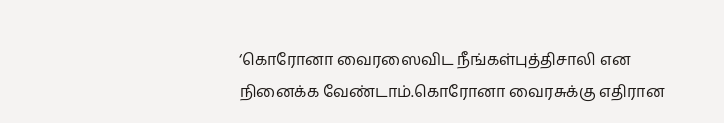‘கொரோனா வைரஸைவிட நீங்கள்புத்திசாலி என நினைக்க வேண்டாம்.கொரோனா வைரசுக்கு எதிரான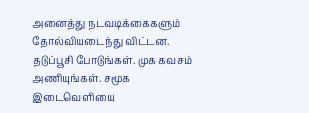அனைத்து நடவடிக்கைகளும் தோல்வியடைந்து விட்டன. தடுப்பூசி போடுங்கள். முக கவசம் அணியுங்கள். சமூக இடைவெளியை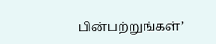பின்பற்றுங்கள்’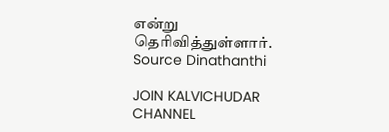என்று தெரிவித்துள்ளார்.
Source Dinathanthi

JOIN KALVICHUDAR CHANNEL